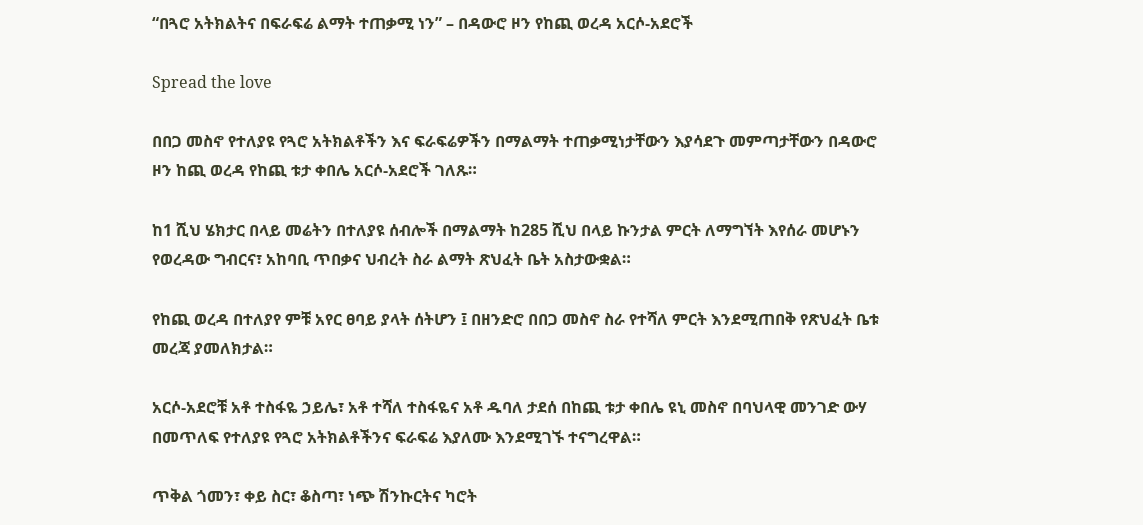“በጓሮ አትክልትና በፍራፍሬ ልማት ተጠቃሚ ነን” – በዳውሮ ዞን የከጪ ወረዳ አርሶ-አደሮች

Spread the love

በበጋ መስኖ የተለያዩ የጓሮ አትክልቶችን እና ፍራፍሬዎችን በማልማት ተጠቃሚነታቸውን እያሳደጉ መምጣታቸውን በዳውሮ ዞን ከጪ ወረዳ የከጪ ቱታ ቀበሌ አርሶ-አደሮች ገለጹ።

ከ1 ሺህ ሄክታር በላይ መሬትን በተለያዩ ሰብሎች በማልማት ከ285 ሺህ በላይ ኩንታል ምርት ለማግኘት እየሰራ መሆኑን የወረዳው ግብርና፣ አከባቢ ጥበቃና ህብረት ስራ ልማት ጽህፈት ቤት አስታውቋል።

የከጪ ወረዳ በተለያየ ምቹ አየር ፀባይ ያላት ሰትሆን ፤ በዘንድሮ በበጋ መስኖ ስራ የተሻለ ምርት እንደሚጠበቅ የጽህፈት ቤቱ መረጃ ያመለክታል።

አርሶ-አደሮቹ አቶ ተስፋዬ ኃይሌ፣ አቶ ተሻለ ተስፋዬና አቶ ዱባለ ታደሰ በከጪ ቱታ ቀበሌ ዩኒ መስኖ በባህላዊ መንገድ ውሃ በመጥለፍ የተለያዩ የጓሮ አትክልቶችንና ፍራፍሬ እያለሙ እንደሚገኙ ተናግረዋል።

ጥቅል ጎመን፣ ቀይ ስር፣ ቆስጣ፣ ነጭ ሽንኩርትና ካሮት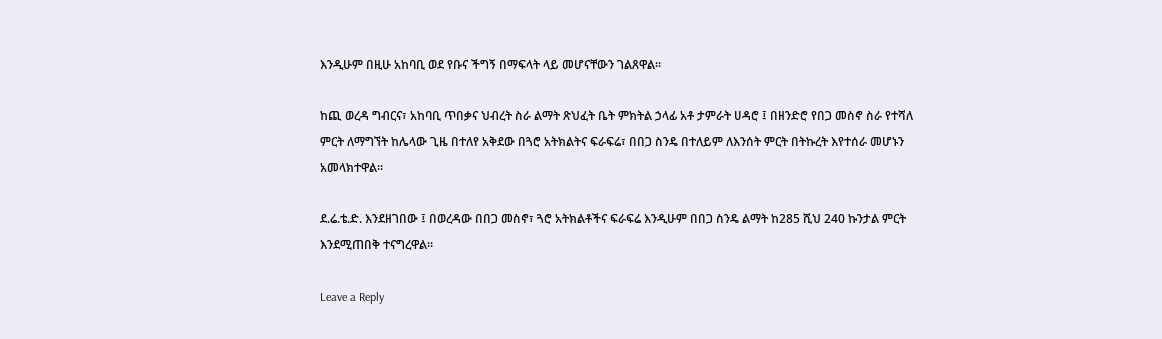እንዲሁም በዚሁ አከባቢ ወደ የቡና ችግኝ በማፍላት ላይ መሆናቸውን ገልጸዋል።

ከጪ ወረዳ ግብርና፣ አከባቢ ጥበቃና ህብረት ስራ ልማት ጽህፈት ቤት ምክትል ኃላፊ አቶ ታምራት ሀዳሮ ፤ በዘንድሮ የበጋ መስኖ ስራ የተሻለ ምርት ለማግኘት ከሌላው ጊዜ በተለየ አቅደው በጓሮ አትክልትና ፍራፍሬ፣ በበጋ ስንዴ በተለይም ለእንሰት ምርት በትኩረት እየተሰራ መሆኑን አመላክተዋል።

ደ.ሬ.ቴ.ድ. እንደዘገበው ፤ በወረዳው በበጋ መስኖ፣ ጓሮ አትክልቶችና ፍራፍሬ እንዲሁም በበጋ ስንዴ ልማት ከ285 ሺህ 240 ኩንታል ምርት እንደሚጠበቅ ተናግረዋል።

Leave a Reply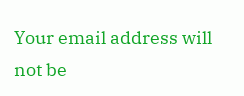Your email address will not be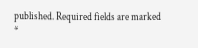published. Required fields are marked *